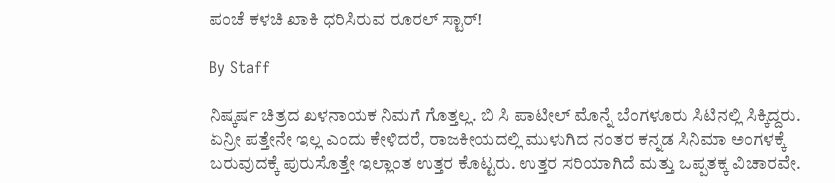ಪಂಚೆ ಕಳಚಿ ಖಾಕಿ ಧರಿಸಿರುವ ರೂರಲ್ ಸ್ಟಾರ್!

By Staff

ನಿಷ್ಕರ್ಷ ಚಿತ್ರದ ಖಳನಾಯಕ ನಿಮಗೆ ಗೊತ್ತಲ್ಲ. ಬಿ ಸಿ ಪಾಟೀಲ್ ಮೊನ್ನೆ ಬೆಂಗಳೂರು ಸಿಟಿನಲ್ಲಿ ಸಿಕ್ಕಿದ್ದರು. ಏನ್ರೀ ಪತ್ತೇನೇ ಇಲ್ಲ ಎಂದು ಕೇಳಿದರೆ, ರಾಜಕೀಯದಲ್ಲಿ ಮುಳುಗಿದ ನಂತರ ಕನ್ನಡ ಸಿನಿಮಾ ಅಂಗಳಕ್ಕೆ ಬರುವುದಕ್ಕೆ ಪುರುಸೊತ್ತೇ ಇಲ್ಲಾಂತ ಉತ್ತರ ಕೊಟ್ಟರು. ಉತ್ತರ ಸರಿಯಾಗಿದೆ ಮತ್ತು ಒಪ್ಪತಕ್ಕ ವಿಚಾರವೇ.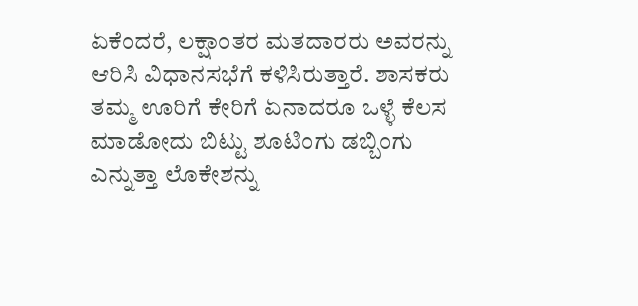ಏಕೆಂದರೆ, ಲಕ್ಷಾಂತರ ಮತದಾರರು ಅವರನ್ನು ಆರಿಸಿ ವಿಧಾನಸಭೆಗೆ ಕಳಿಸಿರುತ್ತಾರೆ. ಶಾಸಕರು ತಮ್ಮ ಊರಿಗೆ ಕೇರಿಗೆ ಏನಾದರೂ ಒಳ್ಳೆ ಕೆಲಸ ಮಾಡೋದು ಬಿಟ್ಟು ಶೂಟಿಂಗು ಡಬ್ಬಿಂಗು ಎನ್ನುತ್ತಾ ಲೊಕೇಶನ್ನು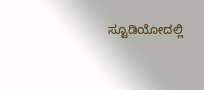ಸ್ಟೂಡಿಯೋದಲ್ಲಿ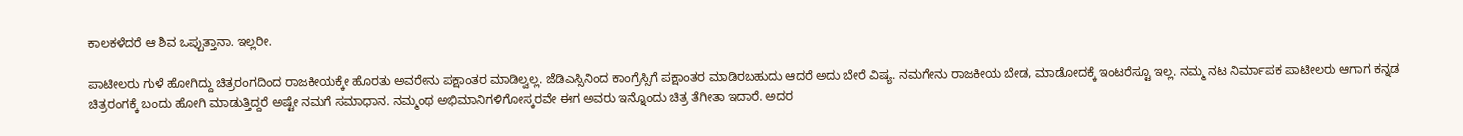ಕಾಲಕಳೆದರೆ ಆ ಶಿವ ಒಪ್ಪುತ್ತಾನಾ. ಇಲ್ಲರೀ.

ಪಾಟೀಲರು ಗುಳೆ ಹೋಗಿದ್ದು ಚಿತ್ರರಂಗದಿಂದ ರಾಜಕೀಯಕ್ಕೇ ಹೊರತು ಅವರೇನು ಪಕ್ಷಾಂತರ ಮಾಡಿಲ್ವಲ್ಲ. ಜೆಡಿಎಸ್ಸಿನಿಂದ ಕಾಂಗ್ರೆಸ್ಸಿಗೆ ಪಕ್ಷಾಂತರ ಮಾಡಿರಬಹುದು ಆದರೆ ಅದು ಬೇರೆ ವಿಷ್ಯ. ನಮಗೇನು ರಾಜಕೀಯ ಬೇಡ, ಮಾಡೋದಕ್ಕೆ ಇಂಟರೆಸ್ಟೂ ಇಲ್ಲ. ನಮ್ಮ ನಟ ನಿರ್ಮಾಪಕ ಪಾಟೀಲರು ಆಗಾಗ ಕನ್ನಡ ಚಿತ್ರರಂಗಕ್ಕೆ ಬಂದು ಹೋಗಿ ಮಾಡುತ್ತಿದ್ದರೆ ಅಷ್ಟೇ ನಮಗೆ ಸಮಾಧಾನ. ನಮ್ಮಂಥ ಅಭಿಮಾನಿಗಳಿಗೋಸ್ಕರವೇ ಈಗ ಅವರು ಇನ್ನೊಂದು ಚಿತ್ರ ತೆಗೀತಾ ಇದಾರೆ. ಅದರ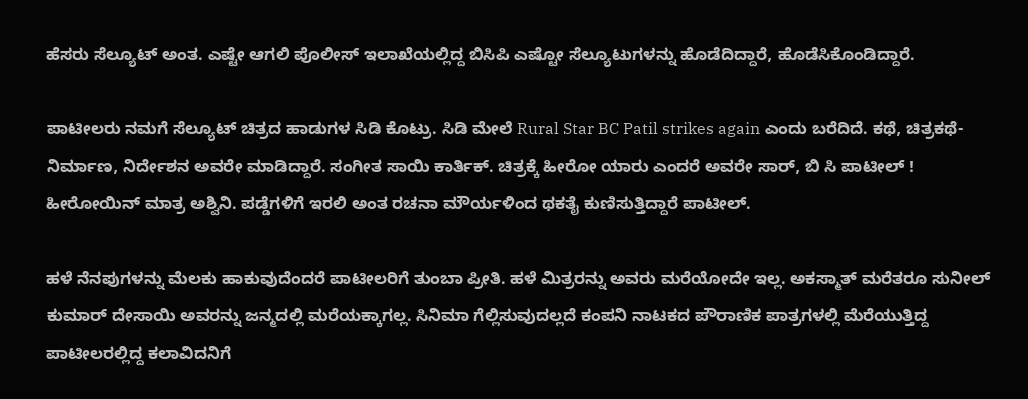ಹೆಸರು ಸೆಲ್ಯೂಟ್ ಅಂತ. ಎಷ್ಟೇ ಆಗಲಿ ಪೊಲೀಸ್ ಇಲಾಖೆಯಲ್ಲಿದ್ದ ಬಿಸಿಪಿ ಎಷ್ಟೋ ಸೆಲ್ಯೂಟುಗಳನ್ನು ಹೊಡೆದಿದ್ದಾರೆ, ಹೊಡೆಸಿಕೊಂಡಿದ್ದಾರೆ.

ಪಾಟೀಲರು ನಮಗೆ ಸೆಲ್ಯೂಟ್ ಚಿತ್ರದ ಹಾಡುಗಳ ಸಿಡಿ ಕೊಟ್ರು. ಸಿಡಿ ಮೇಲೆ Rural Star BC Patil strikes again ಎಂದು ಬರೆದಿದೆ. ಕಥೆ, ಚಿತ್ರಕಥೆ-ನಿರ್ಮಾಣ, ನಿರ್ದೇಶನ ಅವರೇ ಮಾಡಿದ್ದಾರೆ. ಸಂಗೀತ ಸಾಯಿ ಕಾರ್ತಿಕ್. ಚಿತ್ರಕ್ಕೆ ಹೀರೋ ಯಾರು ಎಂದರೆ ಅವರೇ ಸಾರ್, ಬಿ ಸಿ ಪಾಟೀಲ್ ! ಹೀರೋಯಿನ್ ಮಾತ್ರ ಅಶ್ವಿನಿ. ಪಡ್ಡೆಗಳಿಗೆ ಇರಲಿ ಅಂತ ರಚನಾ ಮೌರ್ಯಳಿಂದ ಥಕತೈ ಕುಣಿಸುತ್ತಿದ್ದಾರೆ ಪಾಟೀಲ್.

ಹಳೆ ನೆನಪುಗಳನ್ನು ಮೆಲಕು ಹಾಕುವುದೆಂದರೆ ಪಾಟೀಲರಿಗೆ ತುಂಬಾ ಪ್ರೀತಿ. ಹಳೆ ಮಿತ್ರರನ್ನು ಅವರು ಮರೆಯೋದೇ ಇಲ್ಲ. ಅಕಸ್ಮಾತ್ ಮರೆತರೂ ಸುನೀಲ್ ಕುಮಾರ್ ದೇಸಾಯಿ ಅವರನ್ನು ಜನ್ಮದಲ್ಲಿ ಮರೆಯಕ್ಕಾಗಲ್ಲ. ಸಿನಿಮಾ ಗೆಲ್ಲಿಸುವುದಲ್ಲದೆ ಕಂಪನಿ ನಾಟಕದ ಪೌರಾಣಿಕ ಪಾತ್ರಗಳಲ್ಲಿ ಮೆರೆಯುತ್ತಿದ್ದ ಪಾಟೀಲರಲ್ಲಿದ್ದ ಕಲಾವಿದನಿಗೆ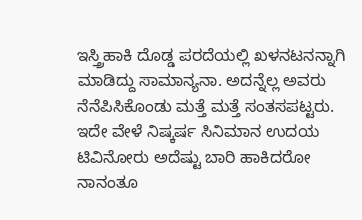ಇಸ್ತ್ರಿಹಾಕಿ ದೊಡ್ಡ ಪರದೆಯಲ್ಲಿ ಖಳನಟನನ್ನಾಗಿ ಮಾಡಿದ್ದು ಸಾಮಾನ್ಯನಾ. ಅದನ್ನೆಲ್ಲ ಅವರು ನೆನೆಪಿಸಿಕೊಂಡು ಮತ್ತೆ ಮತ್ತೆ ಸಂತಸಪಟ್ಟರು. ಇದೇ ವೇಳೆ ನಿಷ್ಕರ್ಷ ಸಿನಿಮಾನ ಉದಯ ಟಿವಿನೋರು ಅದೆಷ್ಟು ಬಾರಿ ಹಾಕಿದರೋ ನಾನಂತೂ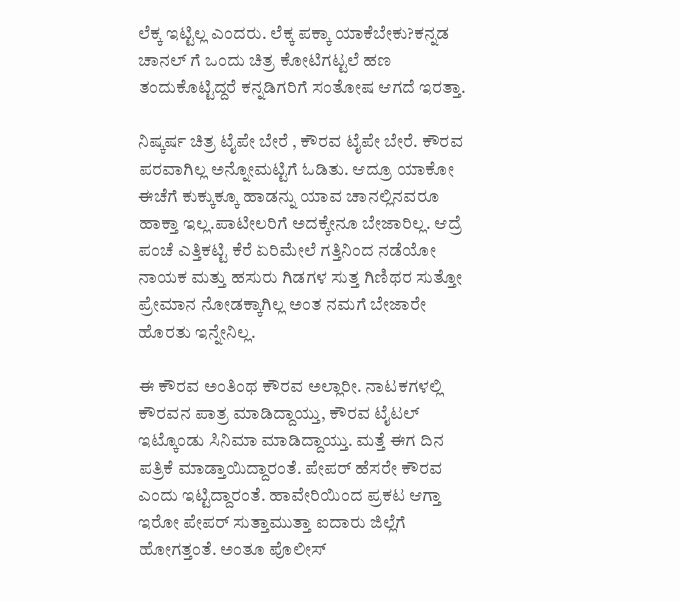ಲೆಕ್ಕ ಇಟ್ಟಿಲ್ಲ ಎಂದರು. ಲೆಕ್ಕ ಪಕ್ಕಾ ಯಾಕೆಬೇಕು?ಕನ್ನಡ ಚಾನಲ್ ಗೆ ಒಂದು ಚಿತ್ರ ಕೋಟಿಗಟ್ಟಲೆ ಹಣ ತಂದುಕೊಟ್ಟಿದ್ದರೆ ಕನ್ನಡಿಗರಿಗೆ ಸಂತೋಷ ಆಗದೆ ಇರತ್ತಾ.

ನಿಷ್ಕರ್ಷ ಚಿತ್ರ ಟೈಪೇ ಬೇರೆ , ಕೌರವ ಟೈಪೇ ಬೇರೆ. ಕೌರವ ಪರವಾಗಿಲ್ಲ ಅನ್ನೋಮಟ್ಟಿಗೆ ಓಡಿತು. ಆದ್ರೂ ಯಾಕೋ ಈಚೆಗೆ ಕುಕ್ಕುಕ್ಕೂ ಹಾಡನ್ನು ಯಾವ ಚಾನಲ್ಲಿನವರೂ ಹಾಕ್ತಾ ಇಲ್ಲ.ಪಾಟೀಲರಿಗೆ ಅದಕ್ಕೇನೂ ಬೇಜಾರಿಲ್ಲ. ಆದ್ರೆ ಪಂಚೆ ಎತ್ತಿಕಟ್ಟಿ ಕೆರೆ ಏರಿಮೇಲೆ ಗತ್ತಿನಿಂದ ನಡೆಯೋ ನಾಯಕ ಮತ್ತು ಹಸುರು ಗಿಡಗಳ ಸುತ್ತ ಗಿಣಿಥರ ಸುತ್ತೋ ಪ್ರೇಮಾನ ನೋಡಕ್ಕಾಗಿಲ್ಲ ಅಂತ ನಮಗೆ ಬೇಜಾರೇ ಹೊರತು ಇನ್ನೇನಿಲ್ಲ.

ಈ ಕೌರವ ಅಂತಿಂಥ ಕೌರವ ಅಲ್ಲಾರೀ. ನಾಟಕಗಳಲ್ಲಿ ಕೌರವನ ಪಾತ್ರ ಮಾಡಿದ್ದಾಯ್ತು, ಕೌರವ ಟೈಟಲ್ ಇಟ್ಕೊಂಡು ಸಿನಿಮಾ ಮಾಡಿದ್ದಾಯ್ತು. ಮತ್ತೆ ಈಗ ದಿನ ಪತ್ರಿಕೆ ಮಾಡ್ತಾಯಿದ್ದಾರಂತೆ. ಪೇಪರ್ ಹೆಸರೇ ಕೌರವ ಎಂದು ಇಟ್ಟಿದ್ದಾರಂತೆ. ಹಾವೇರಿಯಿಂದ ಪ್ರಕಟ ಆಗ್ತಾ ಇರೋ ಪೇಪರ್ ಸುತ್ತಾಮುತ್ತಾ ಐದಾರು ಜಿಲ್ಲೆಗೆ ಹೋಗತ್ತಂತೆ. ಅಂತೂ ಪೊಲೀಸ್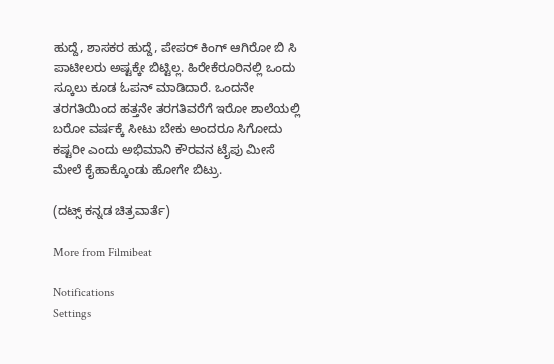ಹುದ್ದೆ, ಶಾಸಕರ ಹುದ್ದೆ, ಪೇಪರ್ ಕಿಂಗ್ ಆಗಿರೋ ಬಿ ಸಿ ಪಾಟೀಲರು ಅಷ್ಟಕ್ಕೇ ಬಿಟ್ಟಿಲ್ಲ. ಹಿರೇಕೆರೂರಿನಲ್ಲಿ ಒಂದು ಸ್ಕೂಲು ಕೂಡ ಓಪನ್ ಮಾಡಿದಾರೆ. ಒಂದನೇ ತರಗತಿಯಿಂದ ಹತ್ತನೇ ತರಗತಿವರೆಗೆ ಇರೋ ಶಾಲೆಯಲ್ಲಿ ಬರೋ ವರ್ಷಕ್ಕೆ ಸೀಟು ಬೇಕು ಅಂದರೂ ಸಿಗೋದು ಕಷ್ಟರೀ ಎಂದು ಅಭಿಮಾನಿ ಕೌರವನ ಟೈಪು ಮೀಸೆ ಮೇಲೆ ಕೈಹಾಕ್ಕೊಂಡು ಹೋಗೇ ಬಿಟ್ರು.

(ದಟ್ಸ್ ಕನ್ನಡ ಚಿತ್ರವಾರ್ತೆ)

More from Filmibeat

Notifications
Settings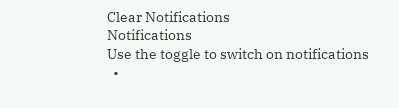Clear Notifications
Notifications
Use the toggle to switch on notifications
  •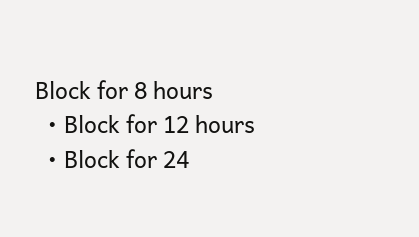Block for 8 hours
  • Block for 12 hours
  • Block for 24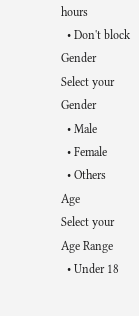hours
  • Don't block
Gender
Select your Gender
  • Male
  • Female
  • Others
Age
Select your Age Range
  • Under 18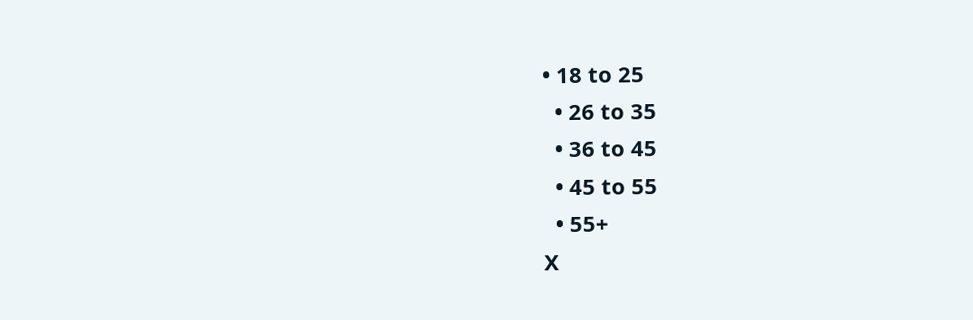• 18 to 25
  • 26 to 35
  • 36 to 45
  • 45 to 55
  • 55+
X